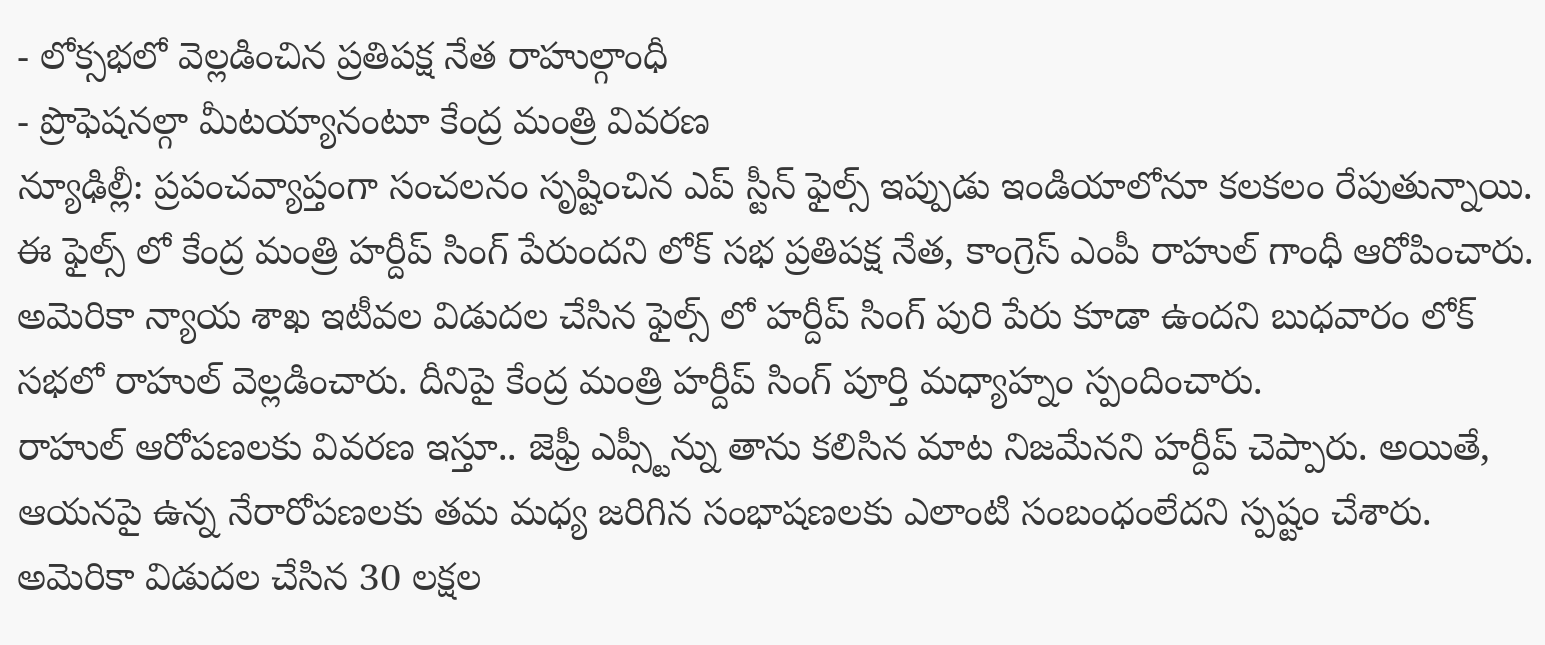- లోక్సభలో వెల్లడించిన ప్రతిపక్ష నేత రాహుల్గాంధీ
- ప్రొఫెషనల్గా మీటయ్యానంటూ కేంద్ర మంత్రి వివరణ
న్యూఢిల్లీ: ప్రపంచవ్యాప్తంగా సంచలనం సృష్టించిన ఎప్ స్టీన్ ఫైల్స్ ఇప్పుడు ఇండియాలోనూ కలకలం రేపుతున్నాయి. ఈ ఫైల్స్ లో కేంద్ర మంత్రి హర్దీప్ సింగ్ పేరుందని లోక్ సభ ప్రతిపక్ష నేత, కాంగ్రెస్ ఎంపీ రాహుల్ గాంధీ ఆరోపించారు. అమెరికా న్యాయ శాఖ ఇటీవల విడుదల చేసిన ఫైల్స్ లో హర్దీప్ సింగ్ పురి పేరు కూడా ఉందని బుధవారం లోక్ సభలో రాహుల్ వెల్లడించారు. దీనిపై కేంద్ర మంత్రి హర్దీప్ సింగ్ పూర్తి మధ్యాహ్నం స్పందించారు.
రాహుల్ ఆరోపణలకు వివరణ ఇస్తూ.. జెఫ్రీ ఎప్స్టీన్ను తాను కలిసిన మాట నిజమేనని హర్దీప్ చెప్పారు. అయితే, ఆయనపై ఉన్న నేరారోపణలకు తమ మధ్య జరిగిన సంభాషణలకు ఎలాంటి సంబంధంలేదని స్పష్టం చేశారు. అమెరికా విడుదల చేసిన 30 లక్షల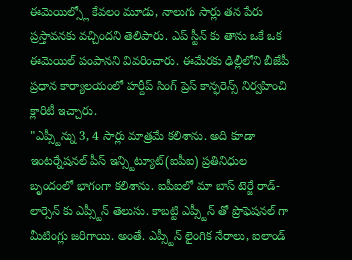ఈమెయిల్స్లో కేవలం మూడు, నాలుగు సార్లు తన పేరు ప్రస్తావనకు వచ్చిందని తెలిపారు. ఎప్ స్టీన్ కు తాను ఒకే ఒక ఈమెయిల్ పంపానని వివరించారు. ఈమేరకు ఢిల్లీలోని బీజేపీ ప్రధాన కార్యాలయంలో హర్దీప్ సింగ్ ప్రెస్ కాన్ఫరెన్స్ నిర్వహించి క్లారిటీ ఇచ్చారు.
"ఎప్స్టీన్ను 3, 4 సార్లు మాత్రమే కలిశాను. అది కూడా ఇంటర్నేషనల్ పీస్ ఇన్స్టిట్యూట్(ఐపీఐ) ప్రతినిధుల బృందంలో భాగంగా కలిశాను. ఐపీఐలో మా బాస్ టెర్జే రాడ్-లార్సెన్ కు ఎప్స్టీన్ తెలుసు. కాబట్టి ఎప్స్టీన్ తో ప్రొఫెషనల్ గా మీటింగ్లు జరిగాయి. అంతే. ఎప్స్టీన్ లైంగిక నేరాలు, ఐలాండ్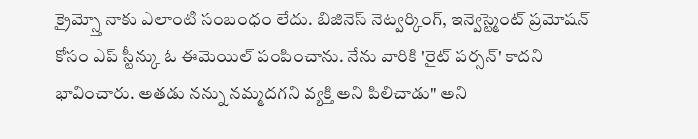క్రైమ్స్తో నాకు ఎలాంటి సంబంధం లేదు. బిజినెస్ నెట్వర్కింగ్, ఇన్వెస్ట్మెంట్ ప్రమోషన్ కోసం ఎప్ స్టీన్కు ఓ ఈమెయిల్ పంపించాను. నేను వారికి 'రైట్ పర్సన్' కాదని భావించారు. అతడు నన్ను నమ్మదగని వ్యక్తి అని పిలిచాడు" అని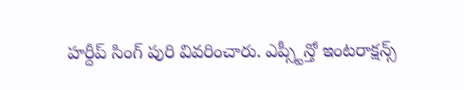హర్దీప్ సింగ్ పురి వివరించారు. ఎప్స్టీన్తో ఇంటరాక్షన్స్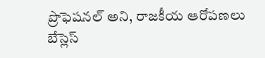ప్రొఫెషనల్ అని, రాజకీయ ఆరోపణలు బేస్లెస్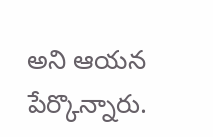అని ఆయన పేర్కొన్నారు.